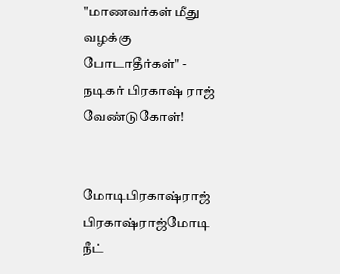"மாணவர்கள் மீது வழக்கு போடாதீர்கள்" - நடிகர் பிரகாஷ் ராஜ் வேண்டுகோள்!


மோடிபிரகாஷ்ராஜ் பிரகாஷ்ராஜ்மோடி நீட்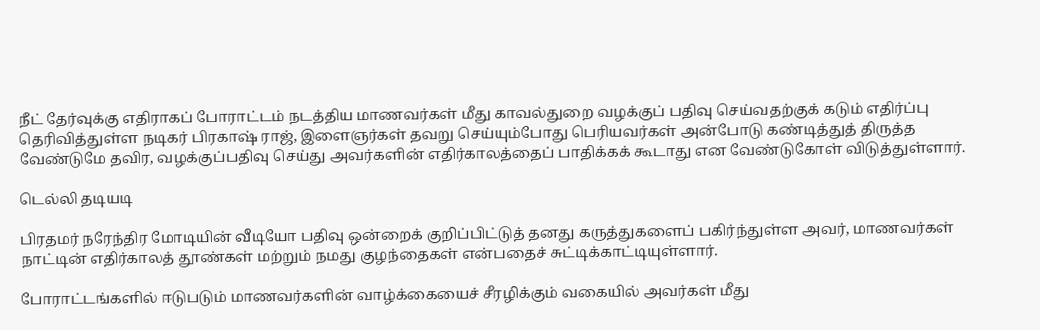நீட் தேர்வுக்கு எதிராகப் போராட்டம் நடத்திய மாணவர்கள் மீது காவல்துறை வழக்குப் பதிவு செய்வதற்குக் கடும் எதிர்ப்பு தெரிவித்துள்ள நடிகர் பிரகாஷ் ராஜ், இளைஞர்கள் தவறு செய்யும்போது பெரியவர்கள் அன்போடு கண்டித்துத் திருத்த வேண்டுமே தவிர, வழக்குப்பதிவு செய்து அவர்களின் எதிர்காலத்தைப் பாதிக்கக் கூடாது என வேண்டுகோள் விடுத்துள்ளார்.

டெல்லி தடியடி

பிரதமர் நரேந்திர மோடியின் வீடியோ பதிவு ஒன்றைக் குறிப்பிட்டுத் தனது கருத்துகளைப் பகிர்ந்துள்ள அவர், மாணவர்கள் நாட்டின் எதிர்காலத் தூண்கள் மற்றும் நமது குழந்தைகள் என்பதைச் சுட்டிக்காட்டியுள்ளார்.

போராட்டங்களில் ஈடுபடும் மாணவர்களின் வாழ்க்கையைச் சீரழிக்கும் வகையில் அவர்கள் மீது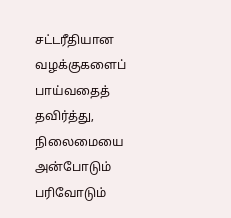சட்டரீதியான வழக்குகளைப் பாய்வதைத் தவிர்த்து, நிலைமையை அன்போடும் பரிவோடும்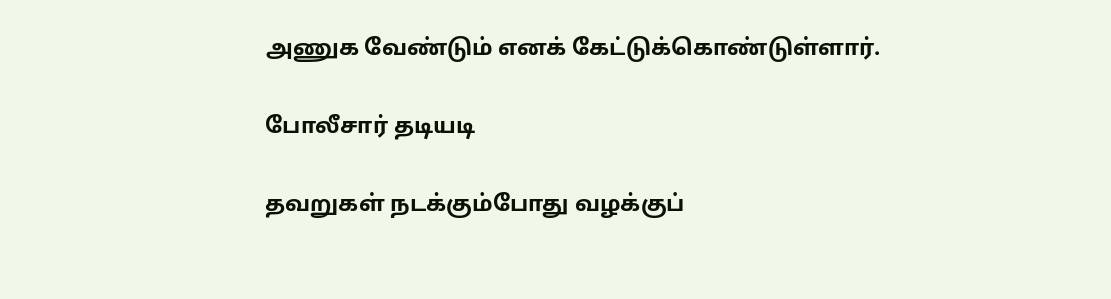அணுக வேண்டும் எனக் கேட்டுக்கொண்டுள்ளார்.

போலீசார் தடியடி

தவறுகள் நடக்கும்போது வழக்குப்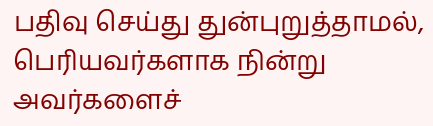பதிவு செய்து துன்புறுத்தாமல், பெரியவர்களாக நின்று அவர்களைச்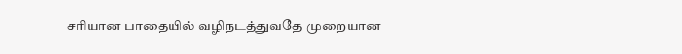சரியான பாதையில் வழிநடத்துவதே முறையான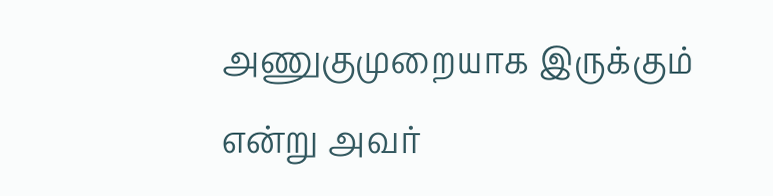அணுகுமுறையாக இருக்கும் என்று அவர்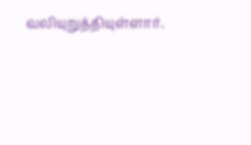வலியுறுத்தியுள்ளார்.